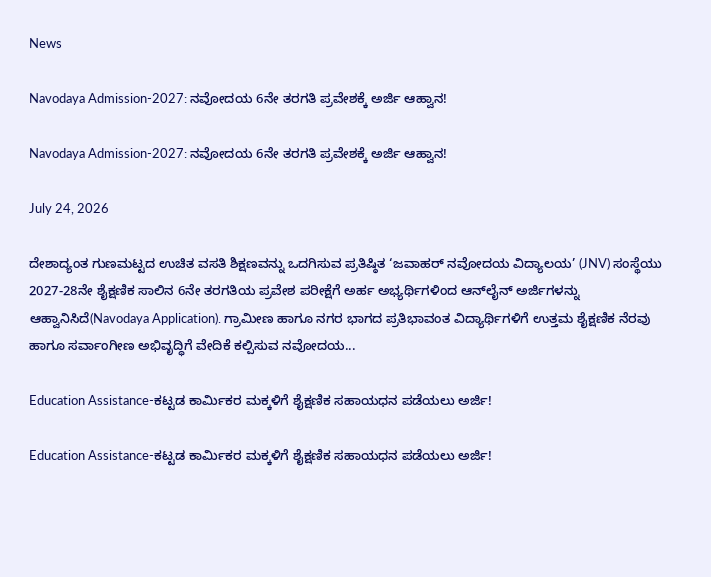News

Navodaya Admission-2027: ನವೋದಯ 6ನೇ ತರಗತಿ ಪ್ರವೇಶಕ್ಕೆ ಅರ್ಜಿ ಆಹ್ವಾನ!

Navodaya Admission-2027: ನವೋದಯ 6ನೇ ತರಗತಿ ಪ್ರವೇಶಕ್ಕೆ ಅರ್ಜಿ ಆಹ್ವಾನ!

July 24, 2026

ದೇಶಾದ್ಯಂತ ಗುಣಮಟ್ಟದ ಉಚಿತ ವಸತಿ ಶಿಕ್ಷಣವನ್ನು ಒದಗಿಸುವ ಪ್ರತಿಷ್ಠಿತ ‘ಜವಾಹರ್ ನವೋದಯ ವಿದ್ಯಾಲಯ’ (JNV) ಸಂಸ್ಥೆಯು 2027-28ನೇ ಶೈಕ್ಷಣಿಕ ಸಾಲಿನ 6ನೇ ತರಗತಿಯ ಪ್ರವೇಶ ಪರೀಕ್ಷೆಗೆ ಅರ್ಹ ಅಭ್ಯರ್ಥಿಗಳಿಂದ ಆನ್‌ಲೈನ್ ಅರ್ಜಿಗಳನ್ನು ಆಹ್ವಾನಿಸಿದೆ(Navodaya Application). ಗ್ರಾಮೀಣ ಹಾಗೂ ನಗರ ಭಾಗದ ಪ್ರತಿಭಾವಂತ ವಿದ್ಯಾರ್ಥಿಗಳಿಗೆ ಉತ್ತಮ ಶೈಕ್ಷಣಿಕ ನೆರವು ಹಾಗೂ ಸರ್ವಾಂಗೀಣ ಅಭಿವೃದ್ಧಿಗೆ ವೇದಿಕೆ ಕಲ್ಪಿಸುವ ನವೋದಯ...

Education Assistance-ಕಟ್ಟಡ ಕಾರ್ಮಿಕರ ಮಕ್ಕಳಿಗೆ ಶೈಕ್ಷಣಿಕ ಸಹಾಯಧನ ಪಡೆಯಲು ಅರ್ಜಿ!

Education Assistance-ಕಟ್ಟಡ ಕಾರ್ಮಿಕರ ಮಕ್ಕಳಿಗೆ ಶೈಕ್ಷಣಿಕ ಸಹಾಯಧನ ಪಡೆಯಲು ಅರ್ಜಿ!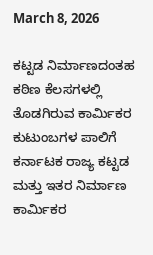March 8, 2026

ಕಟ್ಟಡ ನಿರ್ಮಾಣದಂತಹ ಕಠಿಣ ಕೆಲಸಗಳಲ್ಲಿ ತೊಡಗಿರುವ ಕಾರ್ಮಿಕರ ಕುಟುಂಬಗಳ ಪಾಲಿಗೆ ಕರ್ನಾಟಕ ರಾಜ್ಯ ಕಟ್ಟಡ ಮತ್ತು ಇತರ ನಿರ್ಮಾಣ ಕಾರ್ಮಿಕರ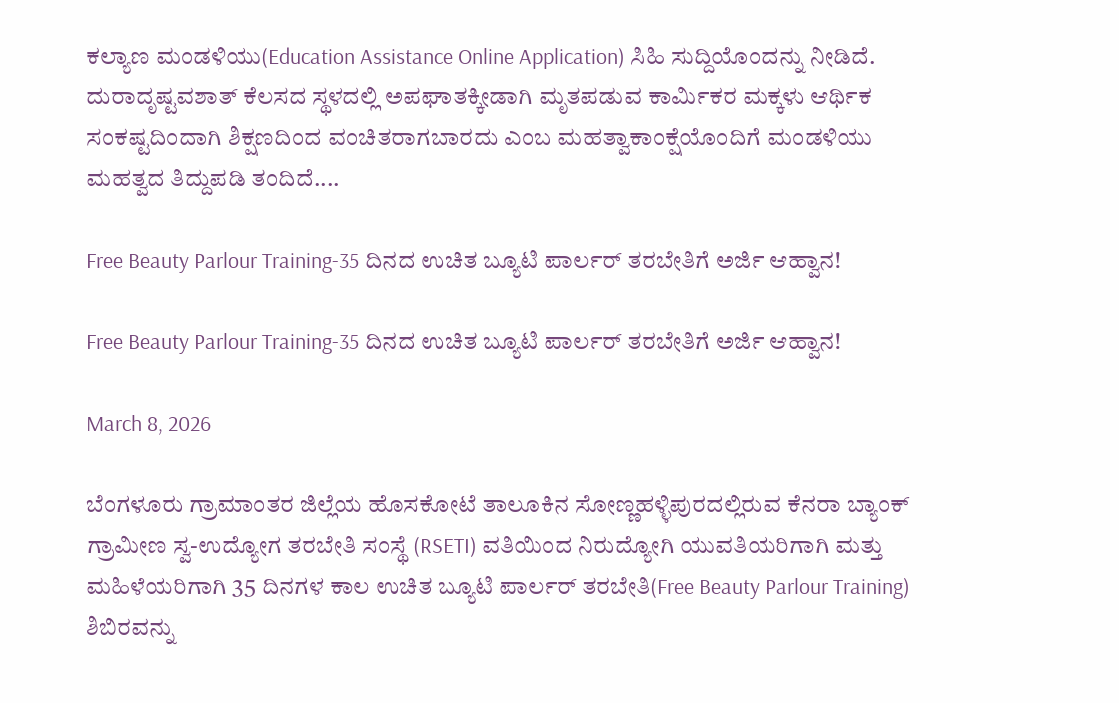ಕಲ್ಯಾಣ ಮಂಡಳಿಯು(Education Assistance Online Application) ಸಿಹಿ ಸುದ್ದಿಯೊಂದನ್ನು ನೀಡಿದೆ. ದುರಾದೃಷ್ಟವಶಾತ್ ಕೆಲಸದ ಸ್ಥಳದಲ್ಲಿ ಅಪಘಾತಕ್ಕೀಡಾಗಿ ಮೃತಪಡುವ ಕಾರ್ಮಿಕರ ಮಕ್ಕಳು ಆರ್ಥಿಕ ಸಂಕಷ್ಟದಿಂದಾಗಿ ಶಿಕ್ಷಣದಿಂದ ವಂಚಿತರಾಗಬಾರದು ಎಂಬ ಮಹತ್ವಾಕಾಂಕ್ಷೆಯೊಂದಿಗೆ ಮಂಡಳಿಯು ಮಹತ್ವದ ತಿದ್ದುಪಡಿ ತಂದಿದೆ....

Free Beauty Parlour Training-35 ದಿನದ ಉಚಿತ ಬ್ಯೂಟಿ ಪಾರ್ಲರ್ ತರಬೇತಿಗೆ ಅರ್ಜಿ ಆಹ್ವಾನ!

Free Beauty Parlour Training-35 ದಿನದ ಉಚಿತ ಬ್ಯೂಟಿ ಪಾರ್ಲರ್ ತರಬೇತಿಗೆ ಅರ್ಜಿ ಆಹ್ವಾನ!

March 8, 2026

ಬೆಂಗಳೂರು ಗ್ರಾಮಾಂತರ ಜಿಲ್ಲೆಯ ಹೊಸಕೋಟೆ ತಾಲೂಕಿನ ಸೋಣ್ಣಹಳ್ಳಿಪುರದಲ್ಲಿರುವ ಕೆನರಾ ಬ್ಯಾಂಕ್ ಗ್ರಾಮೀಣ ಸ್ವ-ಉದ್ಯೋಗ ತರಬೇತಿ ಸಂಸ್ಥೆ (RSETI) ವತಿಯಿಂದ ನಿರುದ್ಯೋಗಿ ಯುವತಿಯರಿಗಾಗಿ ಮತ್ತು ಮಹಿಳೆಯರಿಗಾಗಿ 35 ದಿನಗಳ ಕಾಲ ಉಚಿತ ಬ್ಯೂಟಿ ಪಾರ್ಲರ್ ತರಬೇತಿ(Free Beauty Parlour Training) ಶಿಬಿರವನ್ನು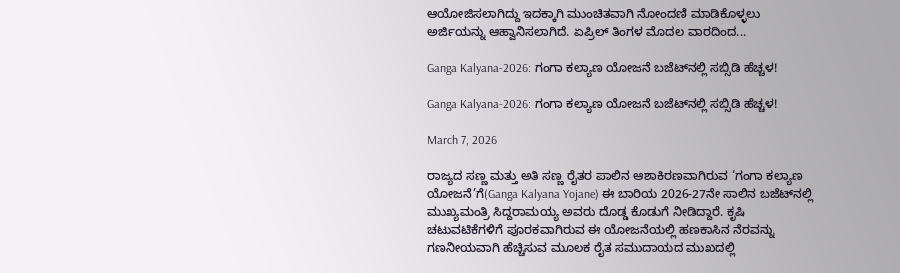ಆಯೋಜಿಸಲಾಗಿದ್ದು ಇದಕ್ಕಾಗಿ ಮುಂಚಿತವಾಗಿ ನೋಂದಣಿ ಮಾಡಿಕೊಳ್ಳಲು ಅರ್ಜಿಯನ್ನು ಆಹ್ವಾನಿಸಲಾಗಿದೆ. ಏಪ್ರಿಲ್ ತಿಂಗಳ ಮೊದಲ ವಾರದಿಂದ...

Ganga Kalyana-2026: ಗಂಗಾ ಕಲ್ಯಾಣ ಯೋಜನೆ ಬಜೆಟ್‌ನಲ್ಲಿ ಸಬ್ಸಿಡಿ ಹೆಚ್ಚಳ!

Ganga Kalyana-2026: ಗಂಗಾ ಕಲ್ಯಾಣ ಯೋಜನೆ ಬಜೆಟ್‌ನಲ್ಲಿ ಸಬ್ಸಿಡಿ ಹೆಚ್ಚಳ!

March 7, 2026

ರಾಜ್ಯದ ಸಣ್ಣ ಮತ್ತು ಅತಿ ಸಣ್ಣ ರೈತರ ಪಾಲಿನ ಆಶಾಕಿರಣವಾಗಿರುವ ‘ಗಂಗಾ ಕಲ್ಯಾಣ ಯೋಜನೆ’ಗೆ(Ganga Kalyana Yojane) ಈ ಬಾರಿಯ 2026-27ನೇ ಸಾಲಿನ ಬಜೆಟ್‌ನಲ್ಲಿ ಮುಖ್ಯಮಂತ್ರಿ ಸಿದ್ದರಾಮಯ್ಯ ಅವರು ದೊಡ್ಡ ಕೊಡುಗೆ ನೀಡಿದ್ದಾರೆ. ಕೃಷಿ ಚಟುವಟಿಕೆಗಳಿಗೆ ಪೂರಕವಾಗಿರುವ ಈ ಯೋಜನೆಯಲ್ಲಿ ಹಣಕಾಸಿನ ನೆರವನ್ನು ಗಣನೀಯವಾಗಿ ಹೆಚ್ಚಿಸುವ ಮೂಲಕ ರೈತ ಸಮುದಾಯದ ಮುಖದಲ್ಲಿ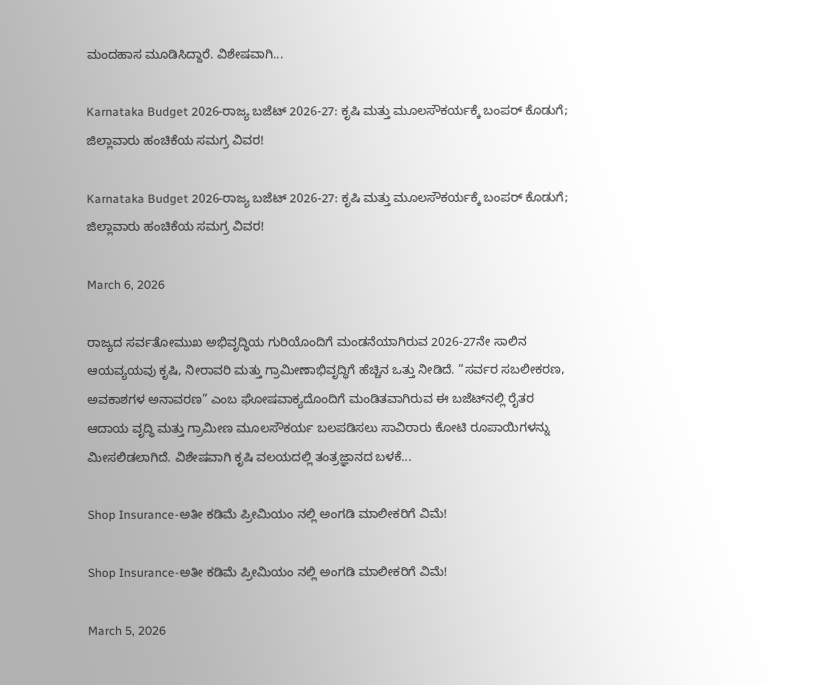ಮಂದಹಾಸ ಮೂಡಿಸಿದ್ದಾರೆ. ವಿಶೇಷವಾಗಿ...

Karnataka Budget 2026-ರಾಜ್ಯ ಬಜೆಟ್ 2026-27: ಕೃಷಿ ಮತ್ತು ಮೂಲಸೌಕರ್ಯಕ್ಕೆ ಬಂಪರ್ ಕೊಡುಗೆ; ಜಿಲ್ಲಾವಾರು ಹಂಚಿಕೆಯ ಸಮಗ್ರ ವಿವರ!

Karnataka Budget 2026-ರಾಜ್ಯ ಬಜೆಟ್ 2026-27: ಕೃಷಿ ಮತ್ತು ಮೂಲಸೌಕರ್ಯಕ್ಕೆ ಬಂಪರ್ ಕೊಡುಗೆ; ಜಿಲ್ಲಾವಾರು ಹಂಚಿಕೆಯ ಸಮಗ್ರ ವಿವರ!

March 6, 2026

ರಾಜ್ಯದ ಸರ್ವತೋಮುಖ ಅಭಿವೃದ್ಧಿಯ ಗುರಿಯೊಂದಿಗೆ ಮಂಡನೆಯಾಗಿರುವ 2026-27ನೇ ಸಾಲಿನ ಆಯವ್ಯಯವು ಕೃಷಿ, ನೀರಾವರಿ ಮತ್ತು ಗ್ರಾಮೀಣಾಭಿವೃದ್ಧಿಗೆ ಹೆಚ್ಚಿನ ಒತ್ತು ನೀಡಿದೆ. “ಸರ್ವರ ಸಬಲೀಕರಣ, ಅವಕಾಶಗಳ ಅನಾವರಣ” ಎಂಬ ಘೋಷವಾಕ್ಯದೊಂದಿಗೆ ಮಂಡಿತವಾಗಿರುವ ಈ ಬಜೆಟ್‌ನಲ್ಲಿ ರೈತರ ಆದಾಯ ವೃದ್ಧಿ ಮತ್ತು ಗ್ರಾಮೀಣ ಮೂಲಸೌಕರ್ಯ ಬಲಪಡಿಸಲು ಸಾವಿರಾರು ಕೋಟಿ ರೂಪಾಯಿಗಳನ್ನು ಮೀಸಲಿಡಲಾಗಿದೆ. ವಿಶೇಷವಾಗಿ ಕೃಷಿ ವಲಯದಲ್ಲಿ ತಂತ್ರಜ್ಞಾನದ ಬಳಕೆ...

Shop Insurance-ಅತೀ ಕಡಿಮೆ ಪ್ರೀಮಿಯಂ ನಲ್ಲಿ ಅಂಗಡಿ ಮಾಲೀಕರಿಗೆ ವಿಮೆ!

Shop Insurance-ಅತೀ ಕಡಿಮೆ ಪ್ರೀಮಿಯಂ ನಲ್ಲಿ ಅಂಗಡಿ ಮಾಲೀಕರಿಗೆ ವಿಮೆ!

March 5, 2026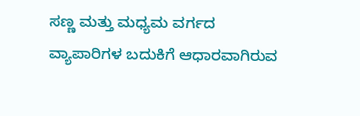ಸಣ್ಣ ಮತ್ತು ಮಧ್ಯಮ ವರ್ಗದ ವ್ಯಾಪಾರಿಗಳ ಬದುಕಿಗೆ ಆಧಾರವಾಗಿರುವ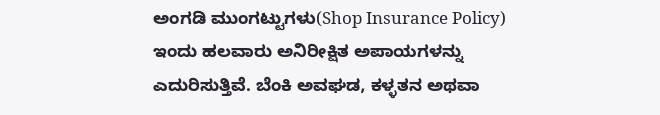ಅಂಗಡಿ ಮುಂಗಟ್ಟುಗಳು(Shop Insurance Policy) ಇಂದು ಹಲವಾರು ಅನಿರೀಕ್ಷಿತ ಅಪಾಯಗಳನ್ನು ಎದುರಿಸುತ್ತಿವೆ. ಬೆಂಕಿ ಅವಘಡ, ಕಳ್ಳತನ ಅಥವಾ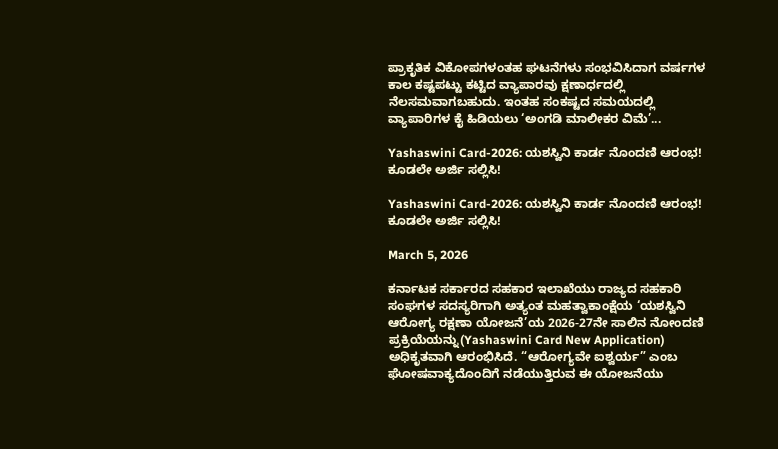ಪ್ರಾಕೃತಿಕ ವಿಕೋಪಗಳಂತಹ ಘಟನೆಗಳು ಸಂಭವಿಸಿದಾಗ ವರ್ಷಗಳ ಕಾಲ ಕಷ್ಟಪಟ್ಟು ಕಟ್ಟಿದ ವ್ಯಾಪಾರವು ಕ್ಷಣಾರ್ಧದಲ್ಲಿ ನೆಲಸಮವಾಗಬಹುದು. ಇಂತಹ ಸಂಕಷ್ಟದ ಸಮಯದಲ್ಲಿ ವ್ಯಾಪಾರಿಗಳ ಕೈ ಹಿಡಿಯಲು ‘ಅಂಗಡಿ ಮಾಲೀಕರ ವಿಮೆ’...

Yashaswini Card-2026: ಯಶಸ್ವಿನಿ ಕಾರ್ಡ ನೊಂದಣಿ ಆರಂಭ! ಕೂಡಲೇ ಅರ್ಜಿ ಸಲ್ಲಿಸಿ!

Yashaswini Card-2026: ಯಶಸ್ವಿನಿ ಕಾರ್ಡ ನೊಂದಣಿ ಆರಂಭ! ಕೂಡಲೇ ಅರ್ಜಿ ಸಲ್ಲಿಸಿ!

March 5, 2026

ಕರ್ನಾಟಕ ಸರ್ಕಾರದ ಸಹಕಾರ ಇಲಾಖೆಯು ರಾಜ್ಯದ ಸಹಕಾರಿ ಸಂಘಗಳ ಸದಸ್ಯರಿಗಾಗಿ ಅತ್ಯಂತ ಮಹತ್ವಾಕಾಂಕ್ಷೆಯ ‘ಯಶಸ್ವಿನಿ ಆರೋಗ್ಯ ರಕ್ಷಣಾ ಯೋಜನೆ’ಯ 2026-27ನೇ ಸಾಲಿನ ನೋಂದಣಿ ಪ್ರಕ್ರಿಯೆಯನ್ನು(Yashaswini Card New Application) ಅಧಿಕೃತವಾಗಿ ಆರಂಭಿಸಿದೆ. “ಆರೋಗ್ಯವೇ ಐಶ್ವರ್ಯ” ಎಂಬ ಘೋಷವಾಕ್ಯದೊಂದಿಗೆ ನಡೆಯುತ್ತಿರುವ ಈ ಯೋಜನೆಯು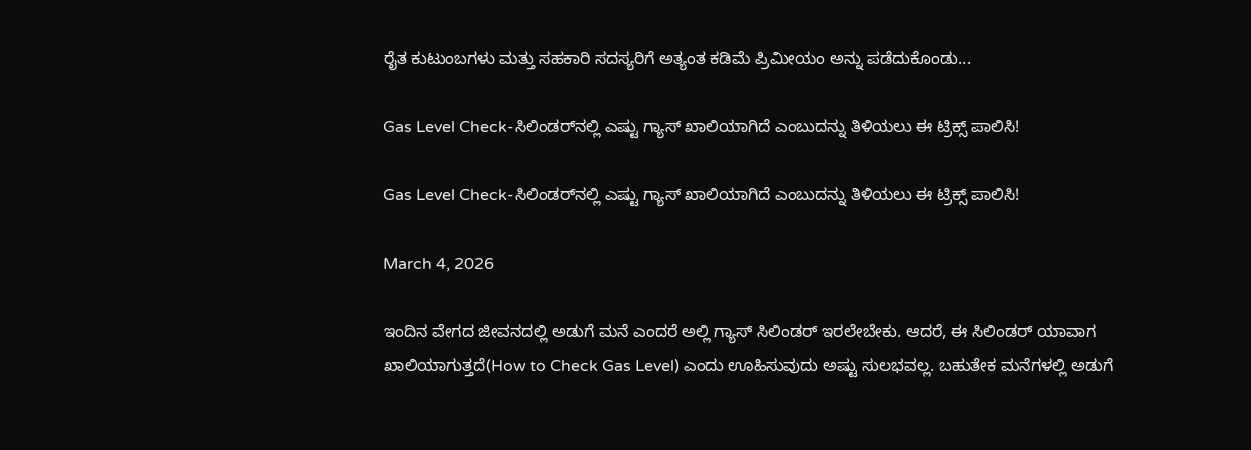ರೈತ ಕುಟುಂಬಗಳು ಮತ್ತು ಸಹಕಾರಿ ಸದಸ್ಯರಿಗೆ ಅತ್ಯಂತ ಕಡಿಮೆ ಪ್ರಿಮೀಯಂ ಅನ್ನು ಪಡೆದುಕೊಂಡು...

Gas Level Check-ಸಿಲಿಂಡರ್‌ನಲ್ಲಿ ಎಷ್ಟು ಗ್ಯಾಸ್ ಖಾಲಿಯಾಗಿದೆ ಎಂಬುದನ್ನು ತಿಳಿಯಲು ಈ ಟ್ರಿಕ್ಸ್‌ ಪಾಲಿಸಿ!

Gas Level Check-ಸಿಲಿಂಡರ್‌ನಲ್ಲಿ ಎಷ್ಟು ಗ್ಯಾಸ್ ಖಾಲಿಯಾಗಿದೆ ಎಂಬುದನ್ನು ತಿಳಿಯಲು ಈ ಟ್ರಿಕ್ಸ್‌ ಪಾಲಿಸಿ!

March 4, 2026

ಇಂದಿನ ವೇಗದ ಜೀವನದಲ್ಲಿ ಅಡುಗೆ ಮನೆ ಎಂದರೆ ಅಲ್ಲಿ ಗ್ಯಾಸ್ ಸಿಲಿಂಡರ್ ಇರಲೇಬೇಕು. ಆದರೆ, ಈ ಸಿಲಿಂಡರ್ ಯಾವಾಗ ಖಾಲಿಯಾಗುತ್ತದೆ(How to Check Gas Level) ಎಂದು ಊಹಿಸುವುದು ಅಷ್ಟು ಸುಲಭವಲ್ಲ. ಬಹುತೇಕ ಮನೆಗಳಲ್ಲಿ ಅಡುಗೆ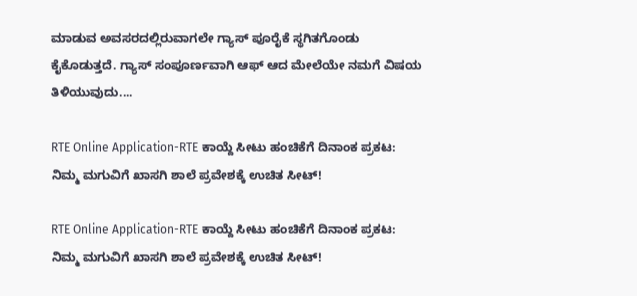ಮಾಡುವ ಅವಸರದಲ್ಲಿರುವಾಗಲೇ ಗ್ಯಾಸ್ ಪೂರೈಕೆ ಸ್ಥಗಿತಗೊಂಡು ಕೈಕೊಡುತ್ತದೆ. ಗ್ಯಾಸ್ ಸಂಪೂರ್ಣವಾಗಿ ಆಫ್ ಆದ ಮೇಲೆಯೇ ನಮಗೆ ವಿಷಯ ತಿಳಿಯುವುದು....

RTE Online Application-RTE ಕಾಯ್ದೆ ಸೀಟು ಹಂಚಿಕೆಗೆ ದಿನಾಂಕ ಪ್ರಕಟ: ನಿಮ್ಮ ಮಗುವಿಗೆ ಖಾಸಗಿ ಶಾಲೆ ಪ್ರವೇಶಕ್ಕೆ ಉಚಿತ ಸೀಟ್!

RTE Online Application-RTE ಕಾಯ್ದೆ ಸೀಟು ಹಂಚಿಕೆಗೆ ದಿನಾಂಕ ಪ್ರಕಟ: ನಿಮ್ಮ ಮಗುವಿಗೆ ಖಾಸಗಿ ಶಾಲೆ ಪ್ರವೇಶಕ್ಕೆ ಉಚಿತ ಸೀಟ್!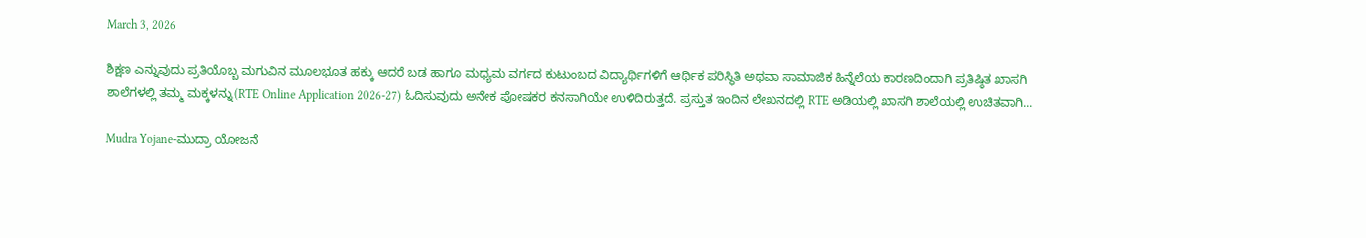March 3, 2026

ಶಿಕ್ಷಣ ಎನ್ನುವುದು ಪ್ರತಿಯೊಬ್ಬ ಮಗುವಿನ ಮೂಲಭೂತ ಹಕ್ಕು ಆದರೆ ಬಡ ಹಾಗೂ ಮಧ್ಯಮ ವರ್ಗದ ಕುಟುಂಬದ ವಿದ್ಯಾರ್ಥಿಗಳಿಗೆ ಆರ್ಥಿಕ ಪರಿಸ್ಥಿತಿ ಅಥವಾ ಸಾಮಾಜಿಕ ಹಿನ್ನೆಲೆಯ ಕಾರಣದಿಂದಾಗಿ ಪ್ರತಿಷ್ಠಿತ ಖಾಸಗಿ ಶಾಲೆಗಳಲ್ಲಿ ತಮ್ಮ ಮಕ್ಕಳನ್ನು(RTE Online Application 2026-27) ಓದಿಸುವುದು ಅನೇಕ ಪೋಷಕರ ಕನಸಾಗಿಯೇ ಉಳಿದಿರುತ್ತದೆ. ಪ್ರಸ್ತುತ ಇಂದಿನ ಲೇಖನದಲ್ಲಿ RTE ಅಡಿಯಲ್ಲಿ ಖಾಸಗಿ ಶಾಲೆಯಲ್ಲಿ ಉಚಿತವಾಗಿ...

Mudra Yojane-ಮುದ್ರಾ ಯೋಜನೆ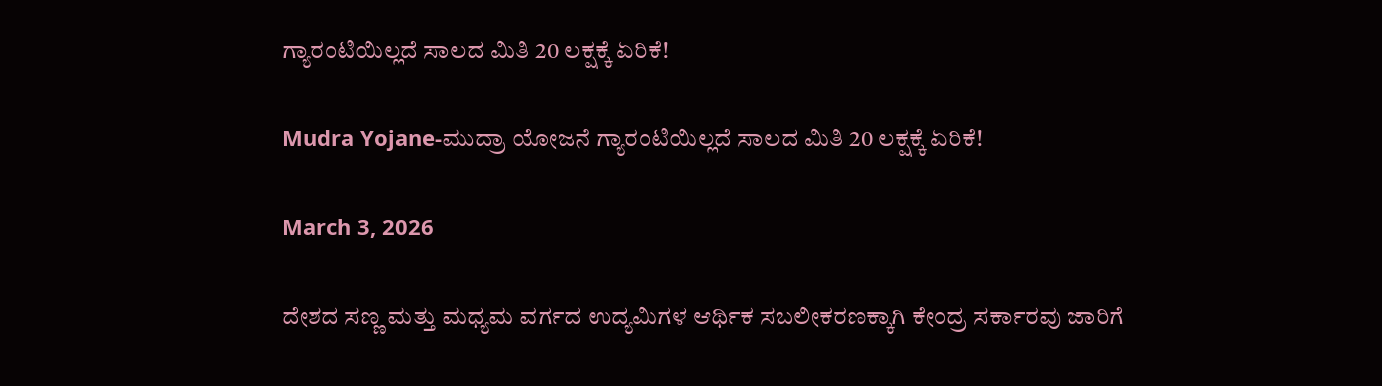ಗ್ಯಾರಂಟಿಯಿಲ್ಲದೆ ಸಾಲದ ಮಿತಿ 20 ಲಕ್ಷಕ್ಕೆ ಏರಿಕೆ!

Mudra Yojane-ಮುದ್ರಾ ಯೋಜನೆ ಗ್ಯಾರಂಟಿಯಿಲ್ಲದೆ ಸಾಲದ ಮಿತಿ 20 ಲಕ್ಷಕ್ಕೆ ಏರಿಕೆ!

March 3, 2026

ದೇಶದ ಸಣ್ಣ ಮತ್ತು ಮಧ್ಯಮ ವರ್ಗದ ಉದ್ಯಮಿಗಳ ಆರ್ಥಿಕ ಸಬಲೀಕರಣಕ್ಕಾಗಿ ಕೇಂದ್ರ ಸರ್ಕಾರವು ಜಾರಿಗೆ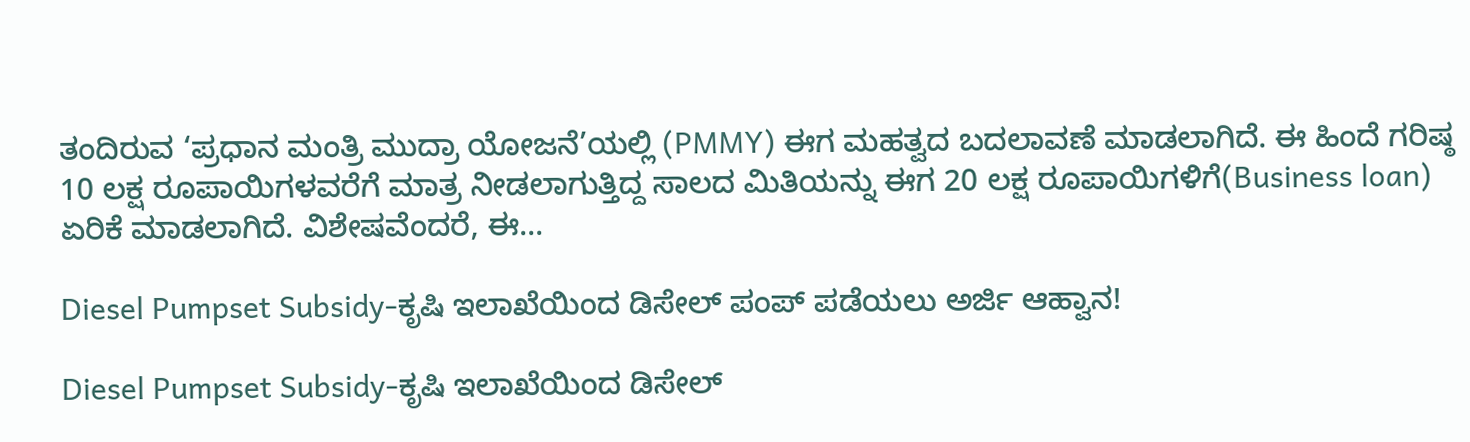ತಂದಿರುವ ‘ಪ್ರಧಾನ ಮಂತ್ರಿ ಮುದ್ರಾ ಯೋಜನೆ’ಯಲ್ಲಿ (PMMY) ಈಗ ಮಹತ್ವದ ಬದಲಾವಣೆ ಮಾಡಲಾಗಿದೆ. ಈ ಹಿಂದೆ ಗರಿಷ್ಠ 10 ಲಕ್ಷ ರೂಪಾಯಿಗಳವರೆಗೆ ಮಾತ್ರ ನೀಡಲಾಗುತ್ತಿದ್ದ ಸಾಲದ ಮಿತಿಯನ್ನು ಈಗ 20 ಲಕ್ಷ ರೂಪಾಯಿಗಳಿಗೆ(Business loan) ಏರಿಕೆ ಮಾಡಲಾಗಿದೆ. ವಿಶೇಷವೆಂದರೆ, ಈ...

Diesel Pumpset Subsidy-ಕೃಷಿ ಇಲಾಖೆಯಿಂದ ಡಿಸೇಲ್ ಪಂಪ್ ಪಡೆಯಲು ಅರ್ಜಿ ಆಹ್ವಾನ!

Diesel Pumpset Subsidy-ಕೃಷಿ ಇಲಾಖೆಯಿಂದ ಡಿಸೇಲ್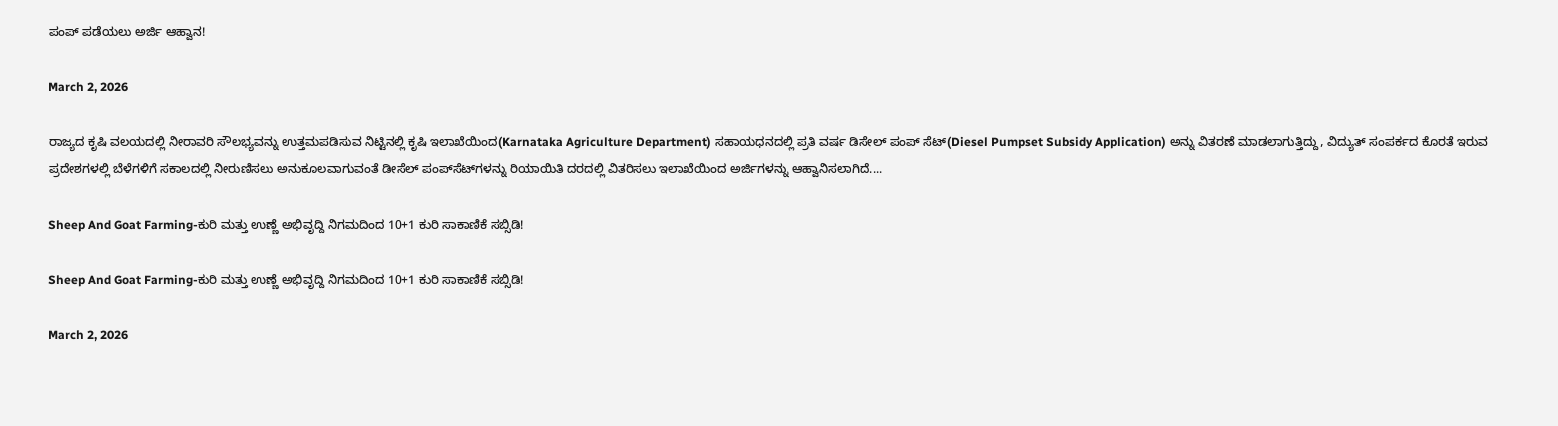ಪಂಪ್ ಪಡೆಯಲು ಅರ್ಜಿ ಆಹ್ವಾನ!

March 2, 2026

ರಾಜ್ಯದ ಕೃಷಿ ವಲಯದಲ್ಲಿ ನೀರಾವರಿ ಸೌಲಭ್ಯವನ್ನು ಉತ್ತಮಪಡಿಸುವ ನಿಟ್ಟಿನಲ್ಲಿ ಕೃಷಿ ಇಲಾಖೆಯಿಂದ(Karnataka Agriculture Department) ಸಹಾಯಧನದಲ್ಲಿ ಪ್ರತಿ ವರ್ಷ ಡಿಸೇಲ್ ಪಂಪ್ ಸೆಟ್(Diesel Pumpset Subsidy Application) ಅನ್ನು ವಿತರಣೆ ಮಾಡಲಾಗುತ್ತಿದ್ದು, ವಿದ್ಯುತ್ ಸಂಪರ್ಕದ ಕೊರತೆ ಇರುವ ಪ್ರದೇಶಗಳಲ್ಲಿ ಬೆಳೆಗಳಿಗೆ ಸಕಾಲದಲ್ಲಿ ನೀರುಣಿಸಲು ಅನುಕೂಲವಾಗುವಂತೆ ಡೀಸೆಲ್ ಪಂಪ್‌ಸೆಟ್‌ಗಳನ್ನು ರಿಯಾಯಿತಿ ದರದಲ್ಲಿ ವಿತರಿಸಲು ಇಲಾಖೆಯಿಂದ ಅರ್ಜಿಗಳನ್ನು ಆಹ್ವಾನಿಸಲಾಗಿದೆ....

Sheep And Goat Farming-ಕುರಿ ಮತ್ತು ಉಣ್ಣೆ ಅಭಿವೃದ್ದಿ ನಿಗಮದಿಂದ 10+1 ಕುರಿ ಸಾಕಾಣಿಕೆ ಸಬ್ಸಿಡಿ!

Sheep And Goat Farming-ಕುರಿ ಮತ್ತು ಉಣ್ಣೆ ಅಭಿವೃದ್ದಿ ನಿಗಮದಿಂದ 10+1 ಕುರಿ ಸಾಕಾಣಿಕೆ ಸಬ್ಸಿಡಿ!

March 2, 2026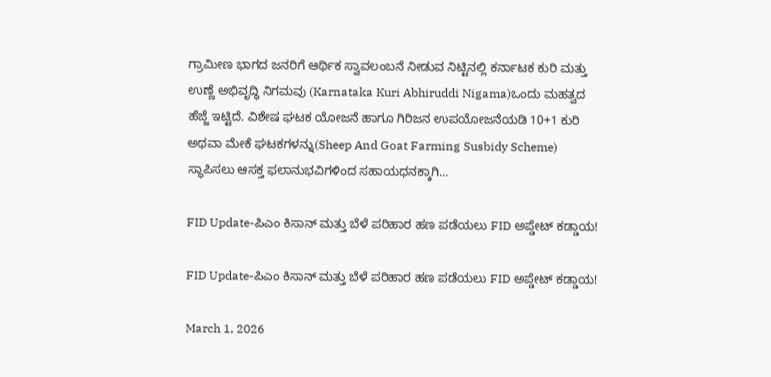ಗ್ರಾಮೀಣ ಭಾಗದ ಜನರಿಗೆ ಆರ್ಥಿಕ ಸ್ವಾವಲಂಬನೆ ನೀಡುವ ನಿಟ್ಟಿನಲ್ಲಿ ಕರ್ನಾಟಕ ಕುರಿ ಮತ್ತು ಉಣ್ಣೆ ಅಭಿವೃದ್ಧಿ ನಿಗಮವು (Karnataka Kuri Abhiruddi Nigama)ಒಂದು ಮಹತ್ವದ ಹೆಜ್ಜೆ ಇಟ್ಟಿದೆ. ವಿಶೇಷ ಘಟಕ ಯೋಜನೆ ಹಾಗೂ ಗಿರಿಜನ ಉಪಯೋಜನೆಯಡಿ 10+1 ಕುರಿ ಅಥವಾ ಮೇಕೆ ಘಟಕಗಳನ್ನು(Sheep And Goat Farming Susbidy Scheme) ಸ್ಥಾಪಿಸಲು ಆಸಕ್ತ ಫಲಾನುಭವಿಗಳಿಂದ ಸಹಾಯಧನಕ್ಕಾಗಿ...

FID Update-ಪಿಎಂ ಕಿಸಾನ್ ಮತ್ತು ಬೆಳೆ ಪರಿಹಾರ ಹಣ ಪಡೆಯಲು FID ಅಪ್ಡೇಟ್ ಕಡ್ಡಾಯ!

FID Update-ಪಿಎಂ ಕಿಸಾನ್ ಮತ್ತು ಬೆಳೆ ಪರಿಹಾರ ಹಣ ಪಡೆಯಲು FID ಅಪ್ಡೇಟ್ ಕಡ್ಡಾಯ!

March 1, 2026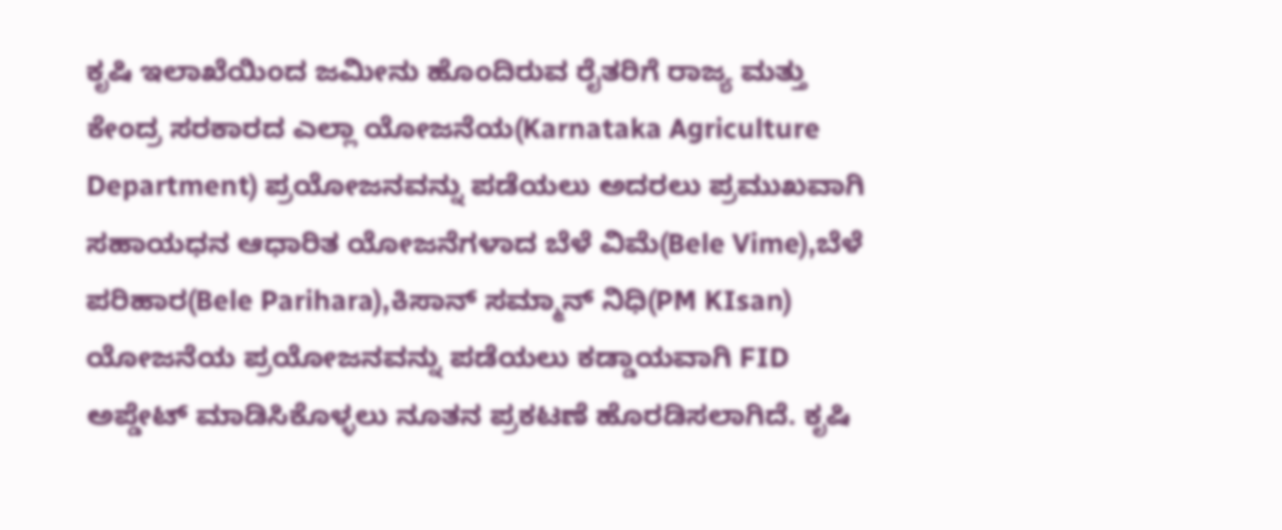ಕೃಷಿ ಇಲಾಖೆಯಿಂದ ಜಮೀನು ಹೊಂದಿರುವ ರೈತರಿಗೆ ರಾಜ್ಯ ಮತ್ತು ಕೇಂದ್ರ ಸರಕಾರದ ಎಲ್ಲಾ ಯೋಜನೆಯ(Karnataka Agriculture Department) ಪ್ರಯೋಜನವನ್ನು ಪಡೆಯಲು ಅದರಲು ಪ್ರಮುಖವಾಗಿ ಸಹಾಯಧನ ಆಧಾರಿತ ಯೋಜನೆಗಳಾದ ಬೆಳೆ ವಿಮೆ(Bele Vime),ಬೆಳೆ ಪರಿಹಾರ(Bele Parihara),ಕಿಸಾನ್ ಸಮ್ಮಾನ್ ನಿಧಿ(PM KIsan) ಯೋಜನೆಯ ಪ್ರಯೋಜನವನ್ನು ಪಡೆಯಲು ಕಡ್ಡಾಯವಾಗಿ FID ಅಪ್ಡೇಟ್ ಮಾಡಿಸಿಕೊಳ್ಳಲು ನೂತನ ಪ್ರಕಟಣೆ ಹೊರಡಿಸಲಾಗಿದೆ. ಕೃಷಿ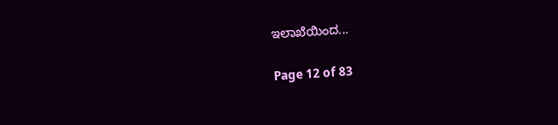ಇಲಾಖೆಯಿಂದ...

Page 12 of 83